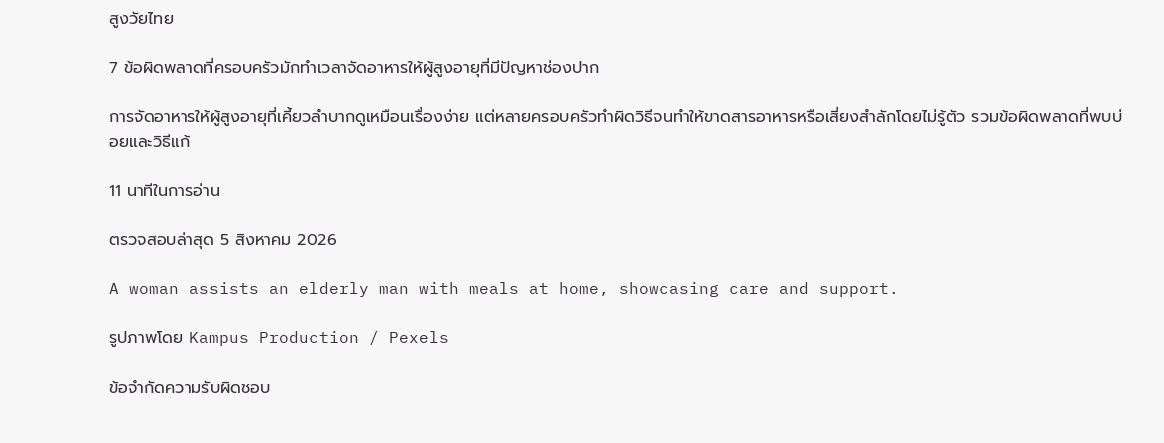สูงวัยไทย

7 ข้อผิดพลาดที่ครอบครัวมักทำเวลาจัดอาหารให้ผู้สูงอายุที่มีปัญหาช่องปาก

การจัดอาหารให้ผู้สูงอายุที่เคี้ยวลำบากดูเหมือนเรื่องง่าย แต่หลายครอบครัวทำผิดวิธีจนทำให้ขาดสารอาหารหรือเสี่ยงสำลักโดยไม่รู้ตัว รวมข้อผิดพลาดที่พบบ่อยและวิธีแก้

11 นาทีในการอ่าน

ตรวจสอบล่าสุด 5 สิงหาคม 2026

A woman assists an elderly man with meals at home, showcasing care and support.

รูปภาพโดย Kampus Production / Pexels

ข้อจำกัดความรับผิดชอบ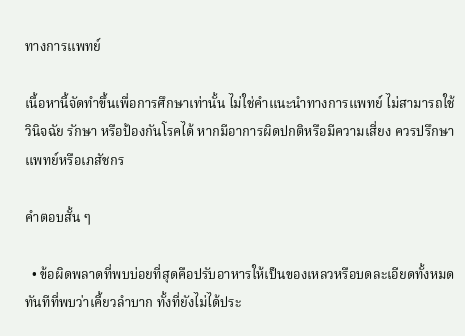ทางการแพทย์

เนื้อหานี้จัดทำขึ้นเพื่อการศึกษาเท่านั้น ไม่ใช่คำแนะนำทางการแพทย์ ไม่สามารถใช้วินิจฉัย รักษา หรือป้องกันโรคได้ หากมีอาการผิดปกติหรือมีความเสี่ยง ควรปรึกษาแพทย์หรือเภสัชกร

คำตอบสั้น ๆ

  • ข้อผิดพลาดที่พบบ่อยที่สุดคือปรับอาหารให้เป็นของเหลวหรือบดละเอียดทั้งหมดทันทีที่พบว่าเคี้ยวลำบาก ทั้งที่ยังไม่ได้ประ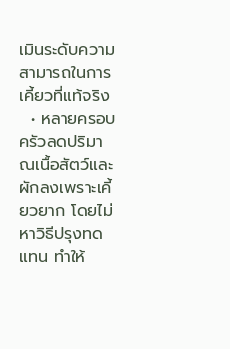เมินระดับความสามารถในการเคี้ยวที่แท้จริง
  • หลายครอบครัวลดปริมาณเนื้อสัตว์และผักลงเพราะเคี้ยวยาก โดยไม่หาวิธีปรุงทดแทน ทำให้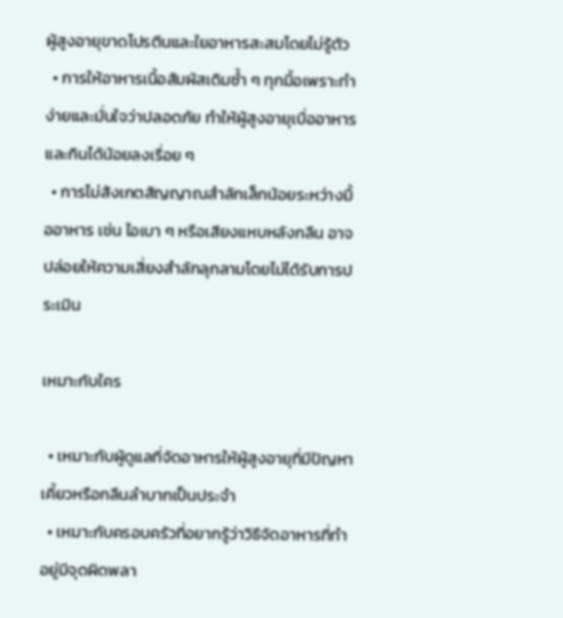ผู้สูงอายุขาดโปรตีนและใยอาหารสะสมโดยไม่รู้ตัว
  • การให้อาหารเนื้อสัมผัสเดิมซ้ำ ๆ ทุกมื้อเพราะทำง่ายและมั่นใจว่าปลอดภัย ทำให้ผู้สูงอายุเบื่ออาหารและกินได้น้อยลงเรื่อย ๆ
  • การไม่สังเกตสัญญาณสำลักเล็กน้อยระหว่างมื้ออาหาร เช่น ไอเบา ๆ หรือเสียงแหบหลังกลืน อาจปล่อยให้ความเสี่ยงสำลักลุกลามโดยไม่ได้รับการประเมิน

เหมาะกับใคร

  • เหมาะกับผู้ดูแลที่จัดอาหารให้ผู้สูงอายุที่มีปัญหาเคี้ยวหรือกลืนลำบากเป็นประจำ
  • เหมาะกับครอบครัวที่อยากรู้ว่าวิธีจัดอาหารที่ทำอยู่มีจุดผิดพลา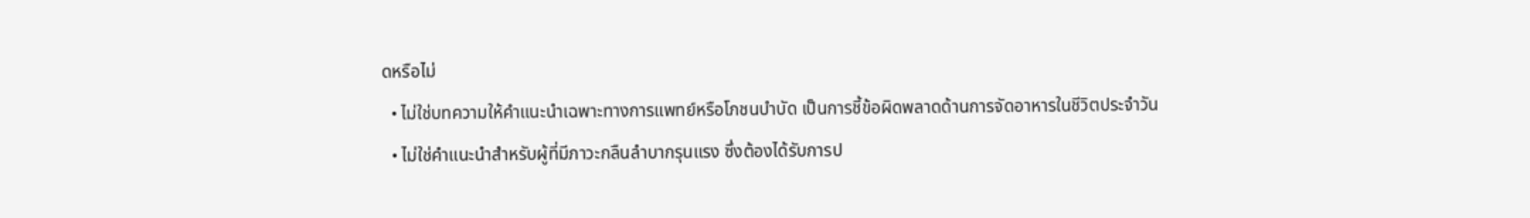ดหรือไม่
  • ไม่ใช่บทความให้คำแนะนำเฉพาะทางการแพทย์หรือโภชนบำบัด เป็นการชี้ข้อผิดพลาดด้านการจัดอาหารในชีวิตประจำวัน
  • ไม่ใช่คำแนะนำสำหรับผู้ที่มีภาวะกลืนลำบากรุนแรง ซึ่งต้องได้รับการป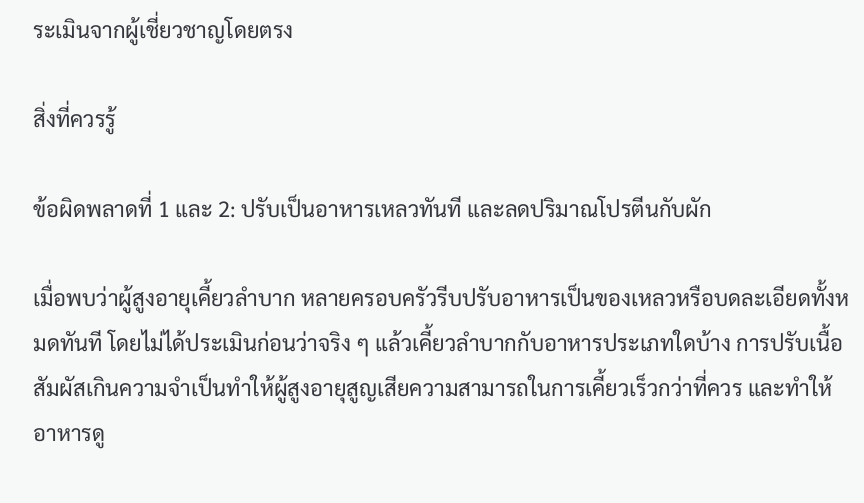ระเมินจากผู้เชี่ยวชาญโดยตรง

สิ่งที่ควรรู้

ข้อผิดพลาดที่ 1 และ 2: ปรับเป็นอาหารเหลวทันที และลดปริมาณโปรตีนกับผัก

เมื่อพบว่าผู้สูงอายุเคี้ยวลำบาก หลายครอบครัวรีบปรับอาหารเป็นของเหลวหรือบดละเอียดทั้งหมดทันที โดยไม่ได้ประเมินก่อนว่าจริง ๆ แล้วเคี้ยวลำบากกับอาหารประเภทใดบ้าง การปรับเนื้อสัมผัสเกินความจำเป็นทำให้ผู้สูงอายุสูญเสียความสามารถในการเคี้ยวเร็วกว่าที่ควร และทำให้อาหารดู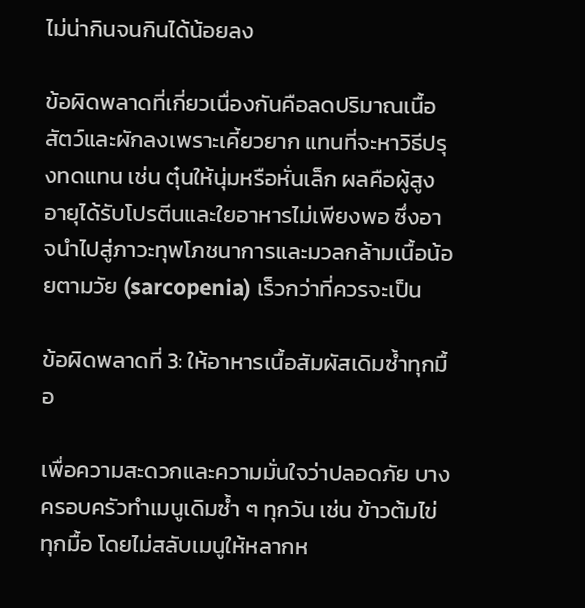ไม่น่ากินจนกินได้น้อยลง

ข้อผิดพลาดที่เกี่ยวเนื่องกันคือลดปริมาณเนื้อสัตว์และผักลงเพราะเคี้ยวยาก แทนที่จะหาวิธีปรุงทดแทน เช่น ตุ๋นให้นุ่มหรือหั่นเล็ก ผลคือผู้สูงอายุได้รับโปรตีนและใยอาหารไม่เพียงพอ ซึ่งอาจนำไปสู่ภาวะทุพโภชนาการและมวลกล้ามเนื้อน้อยตามวัย (sarcopenia) เร็วกว่าที่ควรจะเป็น

ข้อผิดพลาดที่ 3: ให้อาหารเนื้อสัมผัสเดิมซ้ำทุกมื้อ

เพื่อความสะดวกและความมั่นใจว่าปลอดภัย บางครอบครัวทำเมนูเดิมซ้ำ ๆ ทุกวัน เช่น ข้าวต้มไข่ทุกมื้อ โดยไม่สลับเมนูให้หลากห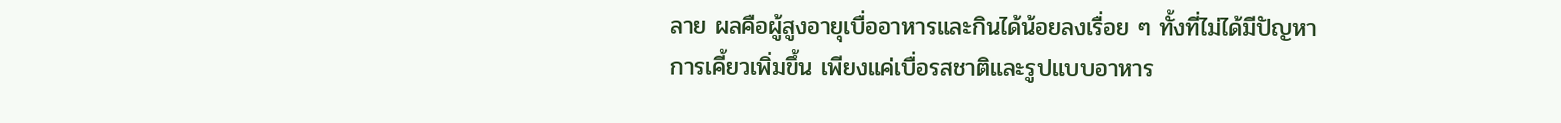ลาย ผลคือผู้สูงอายุเบื่ออาหารและกินได้น้อยลงเรื่อย ๆ ทั้งที่ไม่ได้มีปัญหาการเคี้ยวเพิ่มขึ้น เพียงแค่เบื่อรสชาติและรูปแบบอาหาร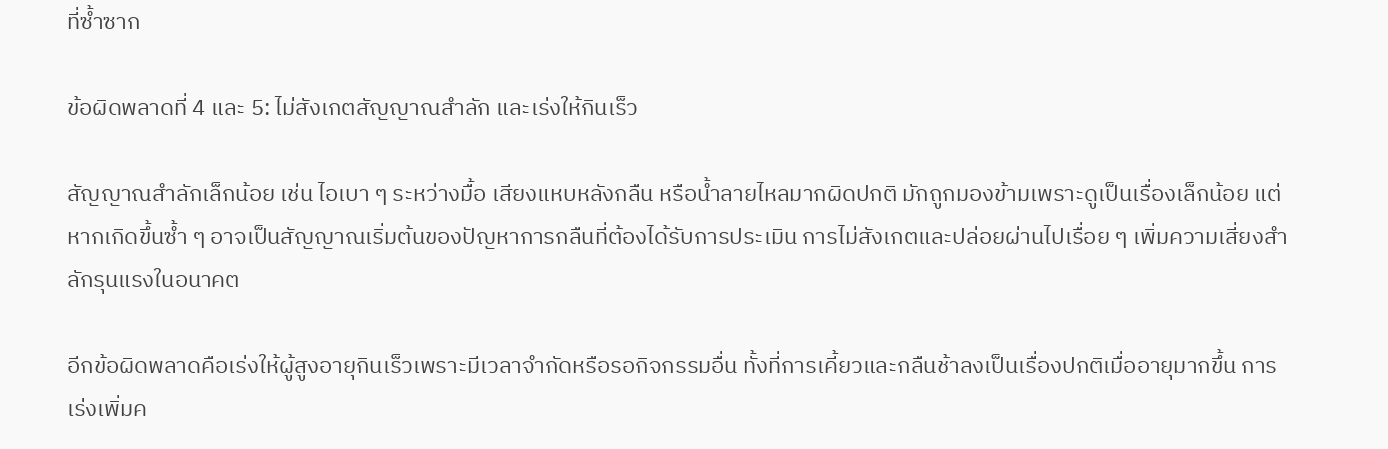ที่ซ้ำซาก

ข้อผิดพลาดที่ 4 และ 5: ไม่สังเกตสัญญาณสำลัก และเร่งให้กินเร็ว

สัญญาณสำลักเล็กน้อย เช่น ไอเบา ๆ ระหว่างมื้อ เสียงแหบหลังกลืน หรือน้ำลายไหลมากผิดปกติ มักถูกมองข้ามเพราะดูเป็นเรื่องเล็กน้อย แต่หากเกิดขึ้นซ้ำ ๆ อาจเป็นสัญญาณเริ่มต้นของปัญหาการกลืนที่ต้องได้รับการประเมิน การไม่สังเกตและปล่อยผ่านไปเรื่อย ๆ เพิ่มความเสี่ยงสำลักรุนแรงในอนาคต

อีกข้อผิดพลาดคือเร่งให้ผู้สูงอายุกินเร็วเพราะมีเวลาจำกัดหรือรอกิจกรรมอื่น ทั้งที่การเคี้ยวและกลืนช้าลงเป็นเรื่องปกติเมื่ออายุมากขึ้น การเร่งเพิ่มค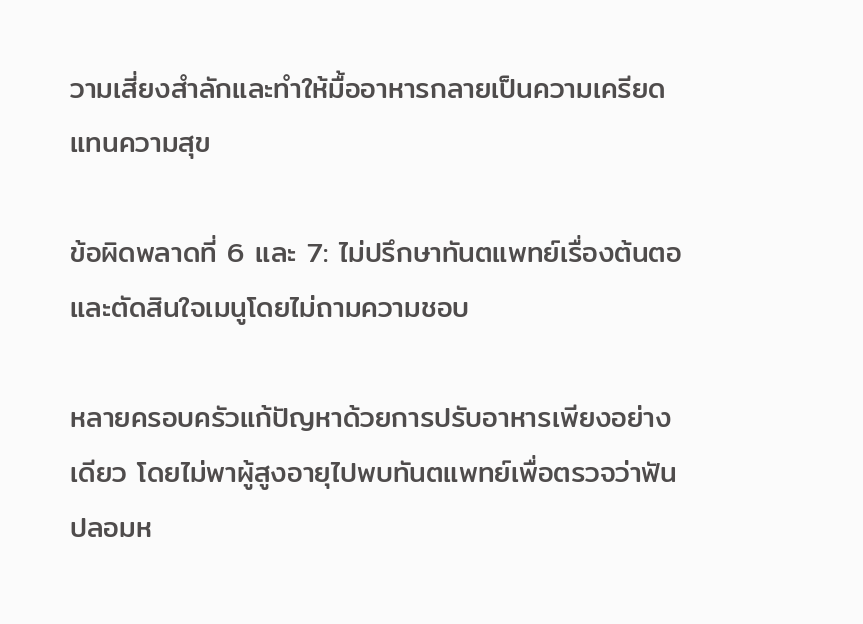วามเสี่ยงสำลักและทำให้มื้ออาหารกลายเป็นความเครียดแทนความสุข

ข้อผิดพลาดที่ 6 และ 7: ไม่ปรึกษาทันตแพทย์เรื่องต้นตอ และตัดสินใจเมนูโดยไม่ถามความชอบ

หลายครอบครัวแก้ปัญหาด้วยการปรับอาหารเพียงอย่างเดียว โดยไม่พาผู้สูงอายุไปพบทันตแพทย์เพื่อตรวจว่าฟันปลอมห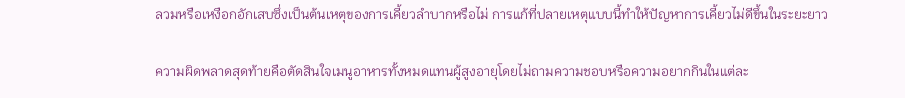ลวมหรือเหงือกอักเสบซึ่งเป็นต้นเหตุของการเคี้ยวลำบากหรือไม่ การแก้ที่ปลายเหตุแบบนี้ทำให้ปัญหาการเคี้ยวไม่ดีขึ้นในระยะยาว

ความผิดพลาดสุดท้ายคือตัดสินใจเมนูอาหารทั้งหมดแทนผู้สูงอายุโดยไม่ถามความชอบหรือความอยากกินในแต่ละ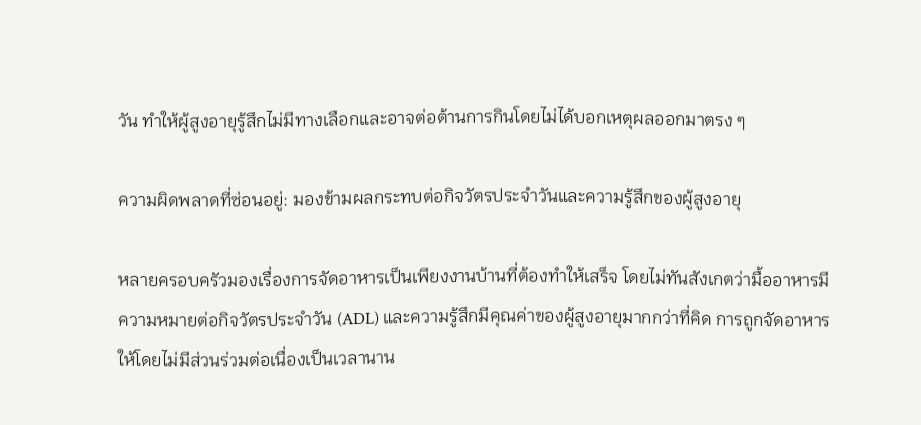วัน ทำให้ผู้สูงอายุรู้สึกไม่มีทางเลือกและอาจต่อต้านการกินโดยไม่ได้บอกเหตุผลออกมาตรง ๆ

ความผิดพลาดที่ซ่อนอยู่: มองข้ามผลกระทบต่อกิจวัตรประจำวันและความรู้สึกของผู้สูงอายุ

หลายครอบครัวมองเรื่องการจัดอาหารเป็นเพียงงานบ้านที่ต้องทำให้เสร็จ โดยไม่ทันสังเกตว่ามื้ออาหารมีความหมายต่อกิจวัตรประจำวัน (ADL) และความรู้สึกมีคุณค่าของผู้สูงอายุมากกว่าที่คิด การถูกจัดอาหารให้โดยไม่มีส่วนร่วมต่อเนื่องเป็นเวลานาน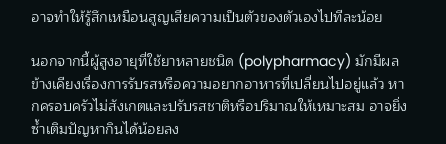อาจทำให้รู้สึกเหมือนสูญเสียความเป็นตัวของตัวเองไปทีละน้อย

นอกจากนี้ผู้สูงอายุที่ใช้ยาหลายชนิด (polypharmacy) มักมีผลข้างเคียงเรื่องการรับรสหรือความอยากอาหารที่เปลี่ยนไปอยู่แล้ว หากครอบครัวไม่สังเกตและปรับรสชาติหรือปริมาณให้เหมาะสม อาจยิ่งซ้ำเติมปัญหากินได้น้อยลง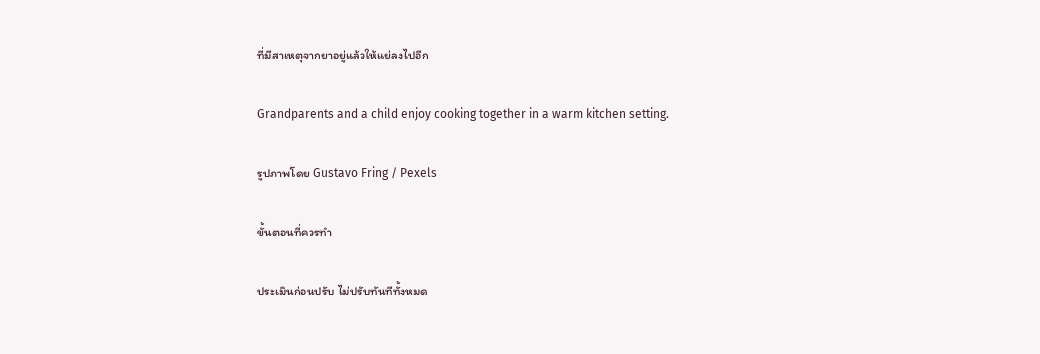ที่มีสาเหตุจากยาอยู่แล้วให้แย่ลงไปอีก

Grandparents and a child enjoy cooking together in a warm kitchen setting.

รูปภาพโดย Gustavo Fring / Pexels

ขั้นตอนที่ควรทำ

ประเมินก่อนปรับ ไม่ปรับทันทีทั้งหมด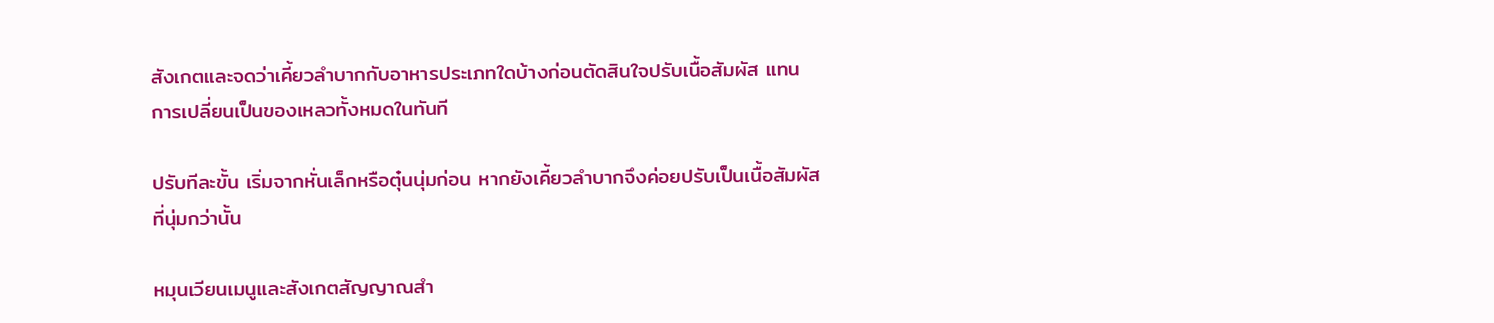สังเกตและจดว่าเคี้ยวลำบากกับอาหารประเภทใดบ้างก่อนตัดสินใจปรับเนื้อสัมผัส แทนการเปลี่ยนเป็นของเหลวทั้งหมดในทันที

ปรับทีละขั้น เริ่มจากหั่นเล็กหรือตุ๋นนุ่มก่อน หากยังเคี้ยวลำบากจึงค่อยปรับเป็นเนื้อสัมผัสที่นุ่มกว่านั้น

หมุนเวียนเมนูและสังเกตสัญญาณสำ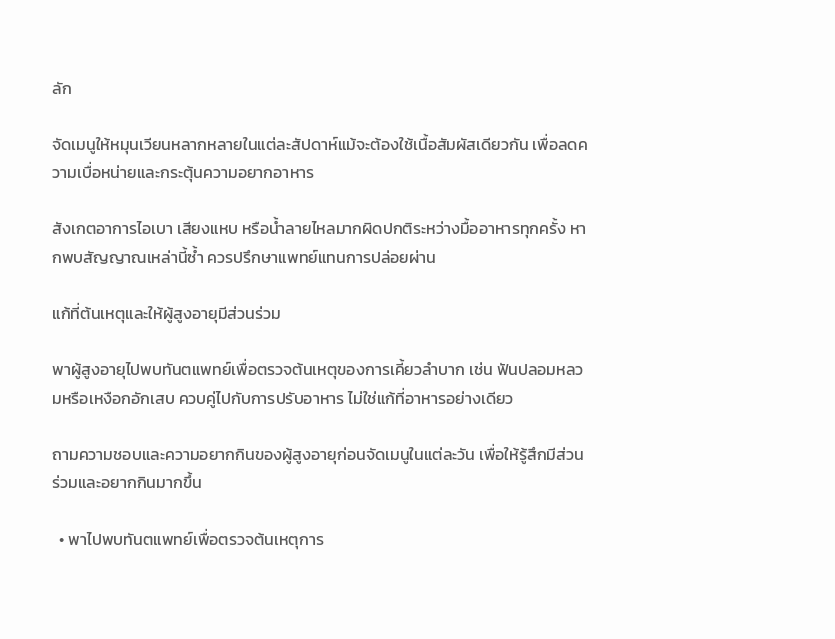ลัก

จัดเมนูให้หมุนเวียนหลากหลายในแต่ละสัปดาห์แม้จะต้องใช้เนื้อสัมผัสเดียวกัน เพื่อลดความเบื่อหน่ายและกระตุ้นความอยากอาหาร

สังเกตอาการไอเบา เสียงแหบ หรือน้ำลายไหลมากผิดปกติระหว่างมื้ออาหารทุกครั้ง หากพบสัญญาณเหล่านี้ซ้ำ ควรปรึกษาแพทย์แทนการปล่อยผ่าน

แก้ที่ต้นเหตุและให้ผู้สูงอายุมีส่วนร่วม

พาผู้สูงอายุไปพบทันตแพทย์เพื่อตรวจต้นเหตุของการเคี้ยวลำบาก เช่น ฟันปลอมหลวมหรือเหงือกอักเสบ ควบคู่ไปกับการปรับอาหาร ไม่ใช่แก้ที่อาหารอย่างเดียว

ถามความชอบและความอยากกินของผู้สูงอายุก่อนจัดเมนูในแต่ละวัน เพื่อให้รู้สึกมีส่วนร่วมและอยากกินมากขึ้น

  • พาไปพบทันตแพทย์เพื่อตรวจต้นเหตุการ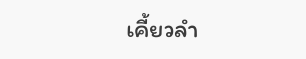เคี้ยวลำ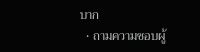บาก
  • ถามความชอบผู้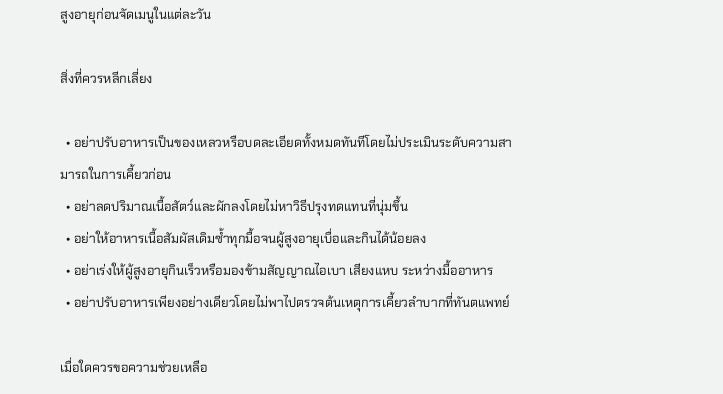สูงอายุก่อนจัดเมนูในแต่ละวัน

สิ่งที่ควรหลีกเลี่ยง

  • อย่าปรับอาหารเป็นของเหลวหรือบดละเอียดทั้งหมดทันทีโดยไม่ประเมินระดับความสามารถในการเคี้ยวก่อน
  • อย่าลดปริมาณเนื้อสัตว์และผักลงโดยไม่หาวิธีปรุงทดแทนที่นุ่มขึ้น
  • อย่าให้อาหารเนื้อสัมผัสเดิมซ้ำทุกมื้อจนผู้สูงอายุเบื่อและกินได้น้อยลง
  • อย่าเร่งให้ผู้สูงอายุกินเร็วหรือมองข้ามสัญญาณไอเบา เสียงแหบ ระหว่างมื้ออาหาร
  • อย่าปรับอาหารเพียงอย่างเดียวโดยไม่พาไปตรวจต้นเหตุการเคี้ยวลำบากที่ทันตแพทย์

เมื่อใดควรขอความช่วยเหลือ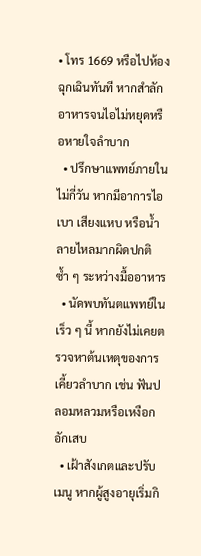• โทร 1669 หรือไปห้องฉุกเฉินทันที หากสำลักอาหารจนไอไม่หยุดหรือหายใจลำบาก
  • ปรึกษาแพทย์ภายในไม่กี่วัน หากมีอาการไอเบา เสียงแหบ หรือน้ำลายไหลมากผิดปกติซ้ำ ๆ ระหว่างมื้ออาหาร
  • นัดพบทันตแพทย์ในเร็ว ๆ นี้ หากยังไม่เคยตรวจหาต้นเหตุของการเคี้ยวลำบาก เช่น ฟันปลอมหลวมหรือเหงือกอักเสบ
  • เฝ้าสังเกตและปรับเมนู หากผู้สูงอายุเริ่มกิ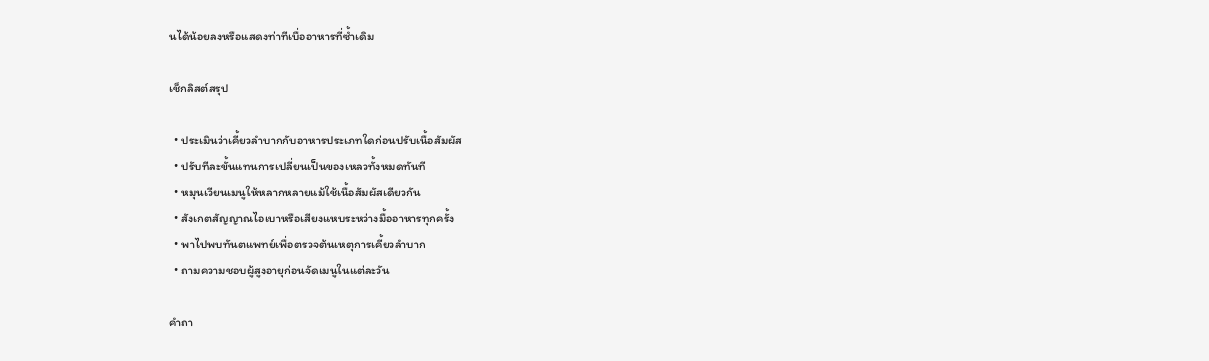นได้น้อยลงหรือแสดงท่าทีเบื่ออาหารที่ซ้ำเดิม

เช็กลิสต์สรุป

  • ประเมินว่าเคี้ยวลำบากกับอาหารประเภทใดก่อนปรับเนื้อสัมผัส
  • ปรับทีละขั้นแทนการเปลี่ยนเป็นของเหลวทั้งหมดทันที
  • หมุนเวียนเมนูให้หลากหลายแม้ใช้เนื้อสัมผัสเดียวกัน
  • สังเกตสัญญาณไอเบาหรือเสียงแหบระหว่างมื้ออาหารทุกครั้ง
  • พาไปพบทันตแพทย์เพื่อตรวจต้นเหตุการเคี้ยวลำบาก
  • ถามความชอบผู้สูงอายุก่อนจัดเมนูในแต่ละวัน

คำถา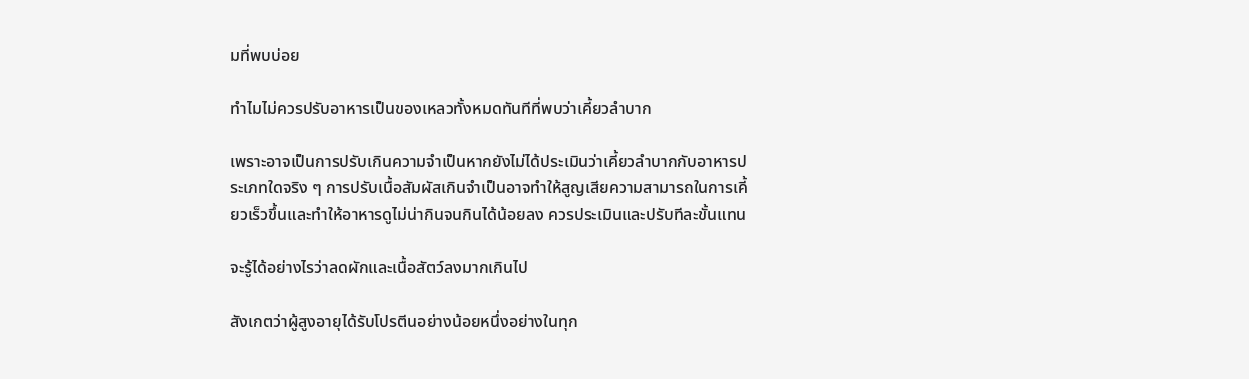มที่พบบ่อย

ทำไมไม่ควรปรับอาหารเป็นของเหลวทั้งหมดทันทีที่พบว่าเคี้ยวลำบาก

เพราะอาจเป็นการปรับเกินความจำเป็นหากยังไม่ได้ประเมินว่าเคี้ยวลำบากกับอาหารประเภทใดจริง ๆ การปรับเนื้อสัมผัสเกินจำเป็นอาจทำให้สูญเสียความสามารถในการเคี้ยวเร็วขึ้นและทำให้อาหารดูไม่น่ากินจนกินได้น้อยลง ควรประเมินและปรับทีละขั้นแทน

จะรู้ได้อย่างไรว่าลดผักและเนื้อสัตว์ลงมากเกินไป

สังเกตว่าผู้สูงอายุได้รับโปรตีนอย่างน้อยหนึ่งอย่างในทุก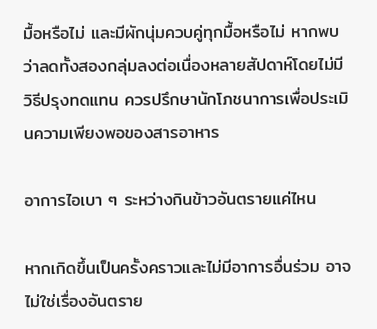มื้อหรือไม่ และมีผักนุ่มควบคู่ทุกมื้อหรือไม่ หากพบว่าลดทั้งสองกลุ่มลงต่อเนื่องหลายสัปดาห์โดยไม่มีวิธีปรุงทดแทน ควรปรึกษานักโภชนาการเพื่อประเมินความเพียงพอของสารอาหาร

อาการไอเบา ๆ ระหว่างกินข้าวอันตรายแค่ไหน

หากเกิดขึ้นเป็นครั้งคราวและไม่มีอาการอื่นร่วม อาจไม่ใช่เรื่องอันตราย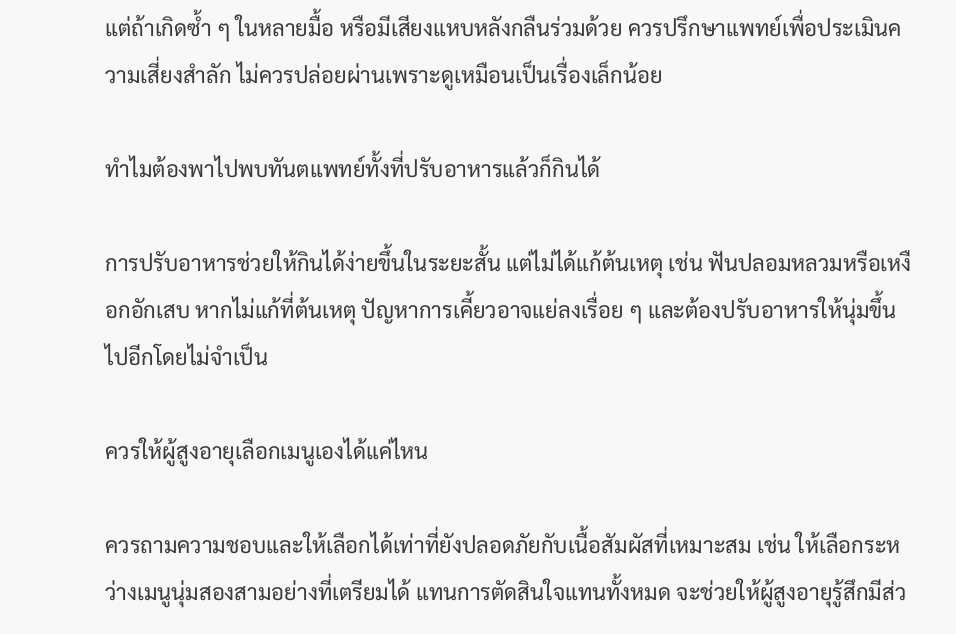แต่ถ้าเกิดซ้ำ ๆ ในหลายมื้อ หรือมีเสียงแหบหลังกลืนร่วมด้วย ควรปรึกษาแพทย์เพื่อประเมินความเสี่ยงสำลัก ไม่ควรปล่อยผ่านเพราะดูเหมือนเป็นเรื่องเล็กน้อย

ทำไมต้องพาไปพบทันตแพทย์ทั้งที่ปรับอาหารแล้วก็กินได้

การปรับอาหารช่วยให้กินได้ง่ายขึ้นในระยะสั้น แต่ไม่ได้แก้ต้นเหตุ เช่น ฟันปลอมหลวมหรือเหงือกอักเสบ หากไม่แก้ที่ต้นเหตุ ปัญหาการเคี้ยวอาจแย่ลงเรื่อย ๆ และต้องปรับอาหารให้นุ่มขึ้นไปอีกโดยไม่จำเป็น

ควรให้ผู้สูงอายุเลือกเมนูเองได้แค่ไหน

ควรถามความชอบและให้เลือกได้เท่าที่ยังปลอดภัยกับเนื้อสัมผัสที่เหมาะสม เช่น ให้เลือกระหว่างเมนูนุ่มสองสามอย่างที่เตรียมได้ แทนการตัดสินใจแทนทั้งหมด จะช่วยให้ผู้สูงอายุรู้สึกมีส่ว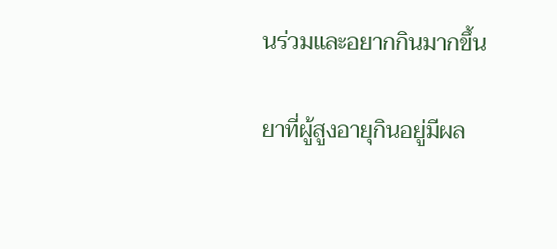นร่วมและอยากกินมากขึ้น

ยาที่ผู้สูงอายุกินอยู่มีผล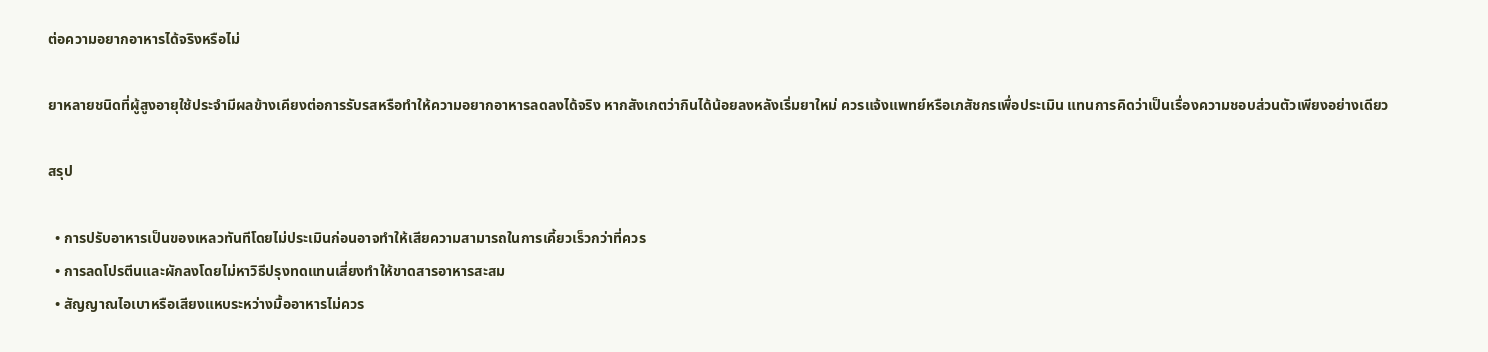ต่อความอยากอาหารได้จริงหรือไม่

ยาหลายชนิดที่ผู้สูงอายุใช้ประจำมีผลข้างเคียงต่อการรับรสหรือทำให้ความอยากอาหารลดลงได้จริง หากสังเกตว่ากินได้น้อยลงหลังเริ่มยาใหม่ ควรแจ้งแพทย์หรือเภสัชกรเพื่อประเมิน แทนการคิดว่าเป็นเรื่องความชอบส่วนตัวเพียงอย่างเดียว

สรุป

  • การปรับอาหารเป็นของเหลวทันทีโดยไม่ประเมินก่อนอาจทำให้เสียความสามารถในการเคี้ยวเร็วกว่าที่ควร
  • การลดโปรตีนและผักลงโดยไม่หาวิธีปรุงทดแทนเสี่ยงทำให้ขาดสารอาหารสะสม
  • สัญญาณไอเบาหรือเสียงแหบระหว่างมื้ออาหารไม่ควร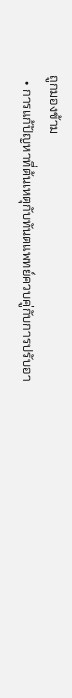ถูกมองข้าม
  • การแก้ปัญหาที่ต้นเหตุกับทันตแพทย์ควบคู่กับการปรับอา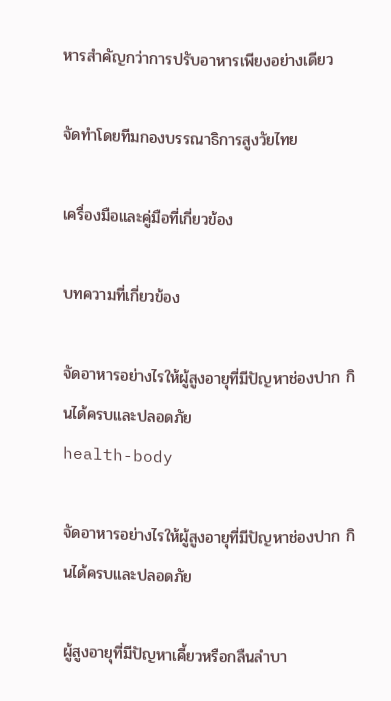หารสำคัญกว่าการปรับอาหารเพียงอย่างเดียว

จัดทำโดยทีมกองบรรณาธิการสูงวัยไทย

เครื่องมือและคู่มือที่เกี่ยวข้อง

บทความที่เกี่ยวข้อง

จัดอาหารอย่างไรให้ผู้สูงอายุที่มีปัญหาช่องปาก กินได้ครบและปลอดภัย
health-body

จัดอาหารอย่างไรให้ผู้สูงอายุที่มีปัญหาช่องปาก กินได้ครบและปลอดภัย

ผู้สูงอายุที่มีปัญหาเคี้ยวหรือกลืนลำบา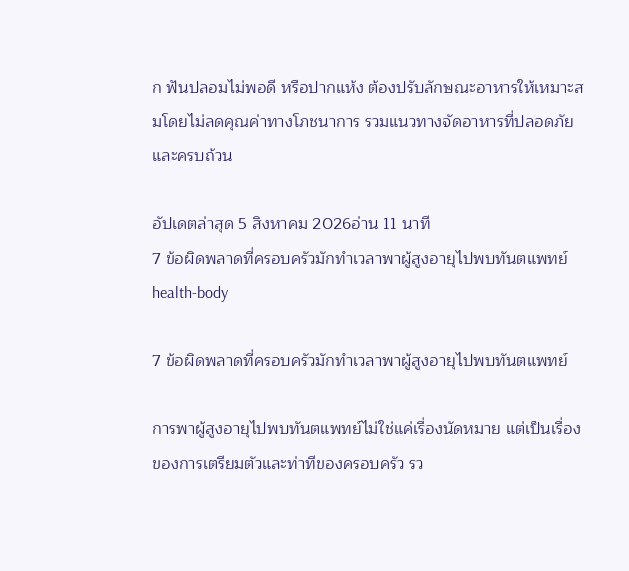ก ฟันปลอมไม่พอดี หรือปากแห้ง ต้องปรับลักษณะอาหารให้เหมาะสมโดยไม่ลดคุณค่าทางโภชนาการ รวมแนวทางจัดอาหารที่ปลอดภัยและครบถ้วน

อัปเดตล่าสุด 5 สิงหาคม 2026อ่าน 11 นาที
7 ข้อผิดพลาดที่ครอบครัวมักทำเวลาพาผู้สูงอายุไปพบทันตแพทย์
health-body

7 ข้อผิดพลาดที่ครอบครัวมักทำเวลาพาผู้สูงอายุไปพบทันตแพทย์

การพาผู้สูงอายุไปพบทันตแพทย์ไม่ใช่แค่เรื่องนัดหมาย แต่เป็นเรื่องของการเตรียมตัวและท่าทีของครอบครัว รว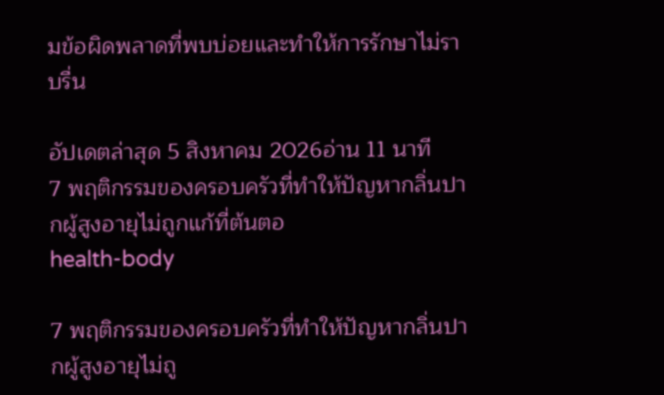มข้อผิดพลาดที่พบบ่อยและทำให้การรักษาไม่ราบรื่น

อัปเดตล่าสุด 5 สิงหาคม 2026อ่าน 11 นาที
7 พฤติกรรมของครอบครัวที่ทำให้ปัญหากลิ่นปากผู้สูงอายุไม่ถูกแก้ที่ต้นตอ
health-body

7 พฤติกรรมของครอบครัวที่ทำให้ปัญหากลิ่นปากผู้สูงอายุไม่ถู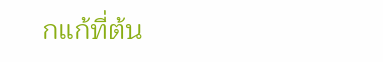กแก้ที่ต้น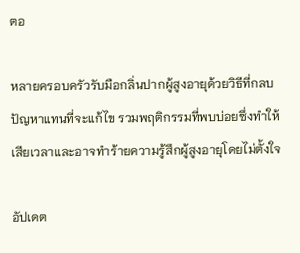ตอ

หลายครอบครัวรับมือกลิ่นปากผู้สูงอายุด้วยวิธีที่กลบปัญหาแทนที่จะแก้ไข รวมพฤติกรรมที่พบบ่อยซึ่งทำให้เสียเวลาและอาจทำร้ายความรู้สึกผู้สูงอายุโดยไม่ตั้งใจ

อัปเดต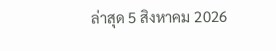ล่าสุด 5 สิงหาคม 2026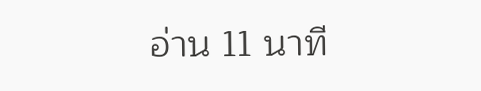อ่าน 11 นาที